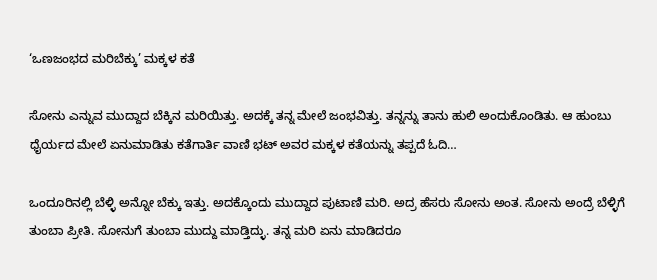‘ಒಣಜಂಭದ ಮರಿಬೆಕ್ಕು’ ಮಕ್ಕಳ ಕತೆ

ಸೋನು ಎನ್ನುವ ಮುದ್ದಾದ ಬೆಕ್ಕಿನ ಮರಿಯಿತ್ತು. ಅದಕ್ಕೆ ತನ್ನ ಮೇಲೆ ಜಂಭವಿತ್ತು. ತನ್ನನ್ನು ತಾನು ಹುಲಿ ಅಂದುಕೊಂಡಿತು. ಆ ಹುಂಬು ಧೈರ್ಯದ ಮೇಲೆ ಏನುಮಾಡಿತು ಕತೆಗಾರ್ತಿ ವಾಣಿ ಭಟ್ ಅವರ ಮಕ್ಕಳ ಕತೆಯನ್ನು ತಪ್ಪದೆ ಓದಿ…

ಒಂದೂರಿನಲ್ಲಿ ಬೆಳ್ಳಿ ಅನ್ನೋ ಬೆಕ್ಕು ಇತ್ತು. ಅದಕ್ಕೊಂದು ಮುದ್ದಾದ ಪುಟಾಣಿ ಮರಿ. ಅದ್ರ ಹೆಸರು ಸೋನು ಅಂತ. ಸೋನು ಅಂದ್ರೆ ಬೆಳ್ಳಿಗೆ ತುಂಬಾ ಪ್ರೀತಿ. ಸೋನುಗೆ ತುಂಬಾ ಮುದ್ದು ಮಾಡ್ತಿದ್ಳು. ತನ್ನ ಮರಿ ಏನು ಮಾಡಿದರೂ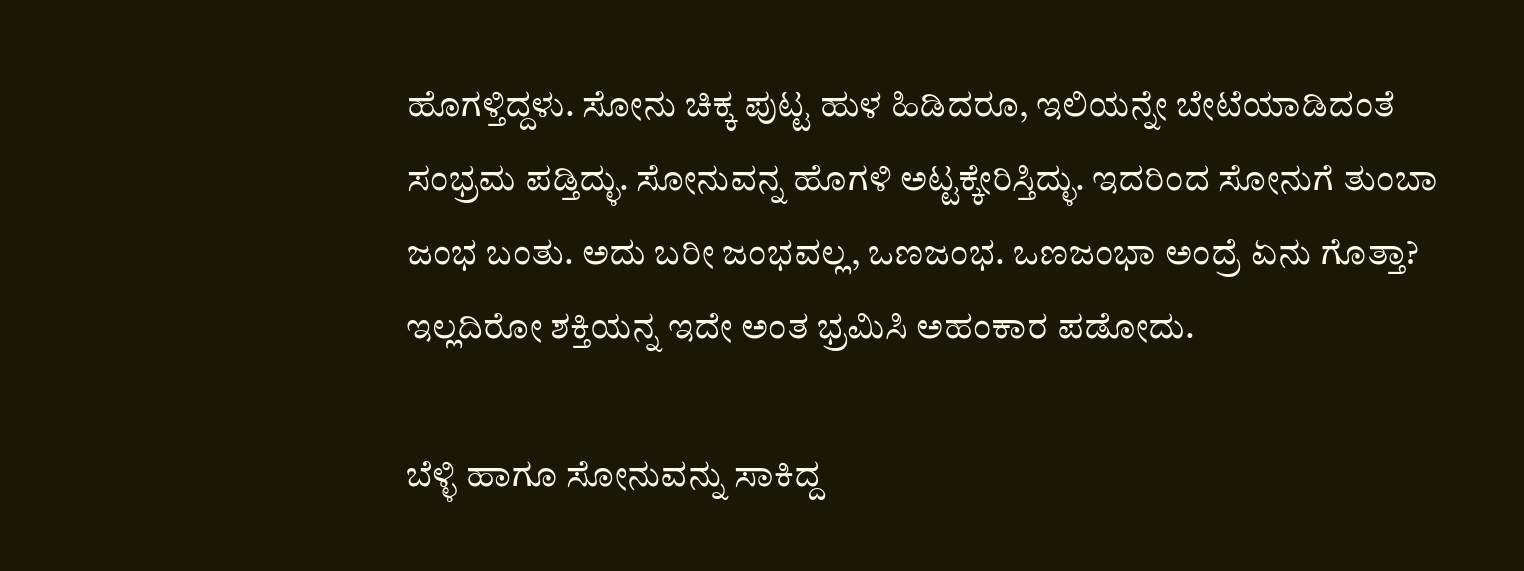ಹೊಗಳ್ತಿದ್ದಳು. ಸೋನು ಚಿಕ್ಕ ಪುಟ್ಟ ಹುಳ ಹಿಡಿದರೂ, ಇಲಿಯನ್ನೇ ಬೇಟೆಯಾಡಿದಂತೆ ಸಂಭ್ರಮ ಪಡ್ತಿದ್ಳು. ಸೋನುವನ್ನ ಹೊಗಳಿ ಅಟ್ಟಕ್ಕೇರಿಸ್ತಿದ್ಳು. ಇದರಿಂದ ಸೋನುಗೆ ತುಂಬಾ ಜಂಭ ಬಂತು. ಅದು ಬರೀ ಜಂಭವಲ್ಲ, ಒಣಜಂಭ. ಒಣಜಂಭಾ ಅಂದ್ರೆ ಏನು ಗೊತ್ತಾ? ಇಲ್ಲದಿರೋ ಶಕ್ತಿಯನ್ನ ಇದೇ ಅಂತ ಭ್ರಮಿಸಿ ಅಹಂಕಾರ ಪಡೋದು.

ಬೆಳ್ಳಿ ಹಾಗೂ ಸೋನುವನ್ನು ಸಾಕಿದ್ದ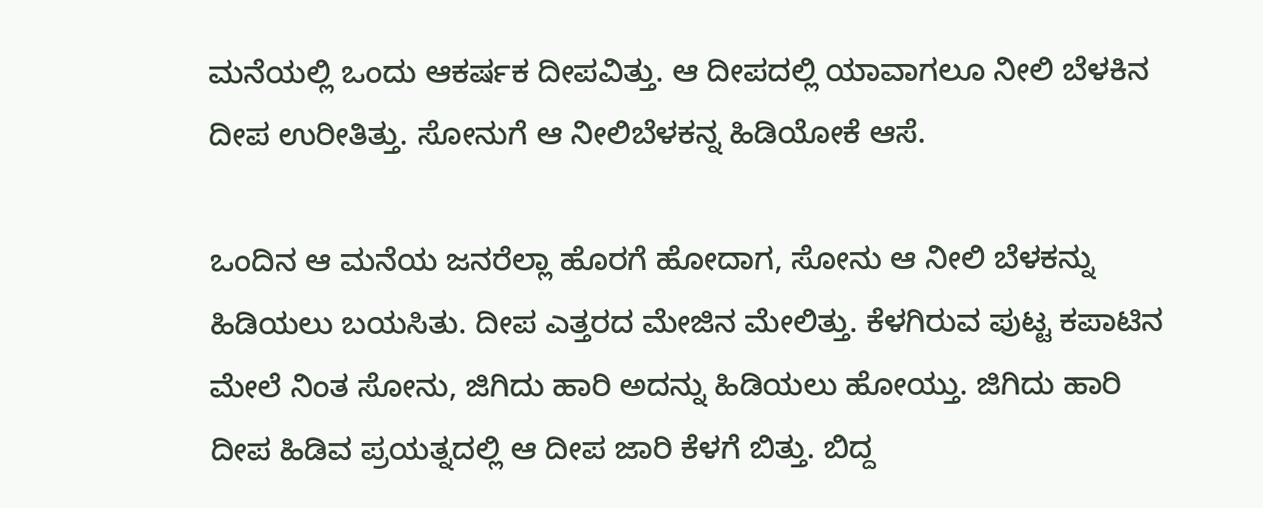ಮನೆಯಲ್ಲಿ ಒಂದು ಆಕರ್ಷಕ ದೀಪವಿತ್ತು. ಆ ದೀಪದಲ್ಲಿ ಯಾವಾಗಲೂ ನೀಲಿ ಬೆಳಕಿನ ದೀಪ ಉರೀತಿತ್ತು. ಸೋನುಗೆ ಆ ನೀಲಿಬೆಳಕನ್ನ ಹಿಡಿಯೋಕೆ ಆಸೆ.

ಒಂದಿನ ಆ ಮನೆಯ ಜನರೆಲ್ಲಾ ಹೊರಗೆ ಹೋದಾಗ, ಸೋನು ಆ ನೀಲಿ ಬೆಳಕನ್ನು ಹಿಡಿಯಲು ಬಯಸಿತು. ದೀಪ ಎತ್ತರದ ಮೇಜಿನ ಮೇಲಿತ್ತು. ಕೆಳಗಿರುವ ಪುಟ್ಟ ಕಪಾಟಿನ ಮೇಲೆ ನಿಂತ ಸೋನು, ಜಿಗಿದು ಹಾರಿ ಅದನ್ನು ಹಿಡಿಯಲು ಹೋಯ್ತು. ಜಿಗಿದು ಹಾರಿ ದೀಪ ಹಿಡಿವ ಪ್ರಯತ್ನದಲ್ಲಿ ಆ ದೀಪ ಜಾರಿ ಕೆಳಗೆ ಬಿತ್ತು. ಬಿದ್ದ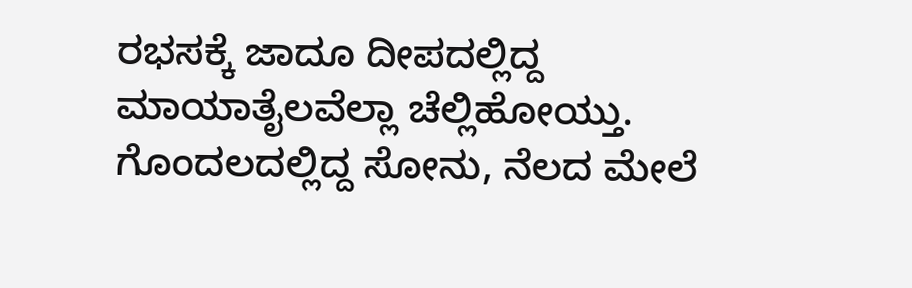ರಭಸಕ್ಕೆ ಜಾದೂ ದೀಪದಲ್ಲಿದ್ದ ಮಾಯಾತೈಲವೆಲ್ಲಾ ಚೆಲ್ಲಿಹೋಯ್ತು. ಗೊಂದಲದಲ್ಲಿದ್ದ ಸೋನು, ನೆಲದ ಮೇಲೆ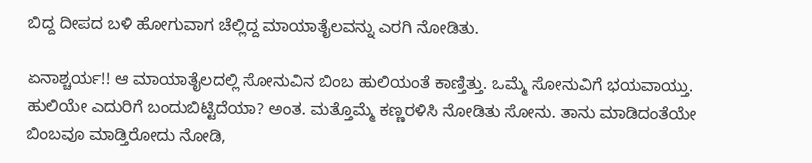ಬಿದ್ದ ದೀಪದ ಬಳಿ ಹೋಗುವಾಗ ಚೆಲ್ಲಿದ್ದ ಮಾಯಾತೈಲವನ್ನು ಎರಗಿ ನೋಡಿತು.

ಏನಾಶ್ಚರ್ಯ!! ಆ ಮಾಯಾತೈಲದಲ್ಲಿ ಸೋನುವಿನ ಬಿಂಬ ಹುಲಿಯಂತೆ ಕಾಣ್ತಿತ್ತು. ಒಮ್ಮೆ ಸೋನುವಿಗೆ ಭಯವಾಯ್ತು. ಹುಲಿಯೇ ಎದುರಿಗೆ ಬಂದುಬಿಟ್ಟಿದೆಯಾ? ಅಂತ. ಮತ್ತೊಮ್ಮೆ ಕಣ್ಣರಳಿಸಿ ನೋಡಿತು ಸೋನು. ತಾನು ಮಾಡಿದಂತೆಯೇ ಬಿಂಬವೂ ಮಾಡ್ತಿರೋದು ನೋಡಿ,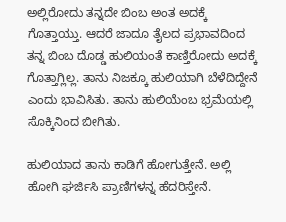ಅಲ್ಲಿರೋದು ತನ್ನದೇ ಬಿಂಬ ಅಂತ ಅದಕ್ಕೆ ಗೊತ್ತಾಯ್ತು. ಆದರೆ ಜಾದೂ ತೈಲದ ಪ್ರಭಾವದಿಂದ ತನ್ನ ಬಿಂಬ ದೊಡ್ಡ ಹುಲಿಯಂತೆ ಕಾಣ್ತಿರೋದು ಅದಕ್ಕೆ ಗೊತ್ತಾಗ್ಲಿಲ್ಲ. ತಾನು ನಿಜಕ್ಕೂ ಹುಲಿಯಾಗಿ ಬೆಳೆದಿದ್ದೇನೆ ಎಂದು ಭಾವಿಸಿತು. ತಾನು ಹುಲಿಯೆಂಬ ಭ್ರಮೆಯಲ್ಲಿ ಸೊಕ್ಕಿನಿಂದ ಬೀಗಿತು.

ಹುಲಿಯಾದ ತಾನು ಕಾಡಿಗೆ ಹೋಗುತ್ತೇನೆ. ಅಲ್ಲಿ ಹೋಗಿ ಘರ್ಜಿಸಿ ಪ್ರಾಣಿಗಳನ್ನ ಹೆದರಿಸ್ತೇನೆ.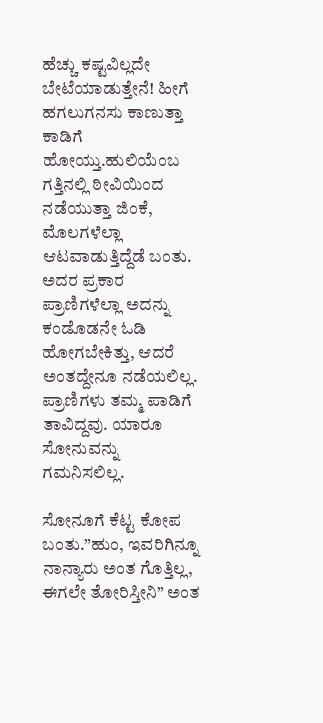ಹೆಚ್ಚು ಕಷ್ಟವಿಲ್ಲದೇ ಬೇಟೆಯಾಡುತ್ತೇನೆ! ಹೀಗೆ ಹಗಲುಗನಸು ಕಾಣುತ್ತಾ ಕಾಡಿಗೆ ಹೋಯ್ತು.ಹುಲಿಯೆಂಬ ಗತ್ತಿನಲ್ಲಿ ಠೀವಿಯಿಂದ ನಡೆಯುತ್ತಾ ಜಿಂಕೆ, ಮೊಲಗಳೆಲ್ಲಾ ಆಟವಾಡುತ್ತಿದ್ದೆಡೆ ಬಂತು. ಅದರ ಪ್ರಕಾರ ಪ್ರಾಣಿಗಳೆಲ್ಲಾ ಅದನ್ನು ಕಂಡೊಡನೇ ಓಡಿ ಹೋಗಬೇಕಿತ್ತು, ಆದರೆ ಅಂತದ್ದೇನೂ ನಡೆಯಲಿಲ್ಲ. ಪ್ರಾಣಿಗಳು ತಮ್ಮ ಪಾಡಿಗೆ ತಾವಿದ್ದವು. ಯಾರೂ ಸೋನುವನ್ನು ಗಮನಿಸಲಿಲ್ಲ.

ಸೋನೂಗೆ ಕೆಟ್ಟ ಕೋಪ ಬಂತು.”ಹುಂ, ಇವರಿಗಿನ್ನೂ ನಾನ್ಯಾರು ಅಂತ ಗೊತ್ತಿಲ್ಲ, ಈಗಲೇ ತೋರಿಸ್ತೀನಿ” ಅಂತ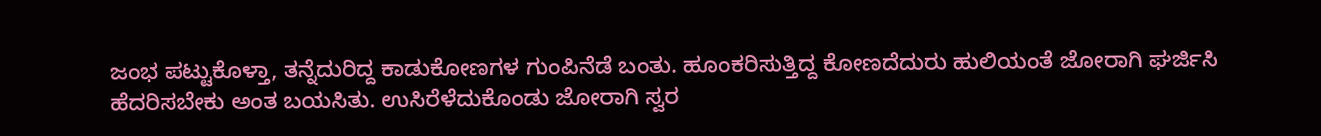ಜಂಭ ಪಟ್ಟುಕೊಳ್ತಾ, ತನ್ನೆದುರಿದ್ದ ಕಾಡುಕೋಣಗಳ ಗುಂಪಿನೆಡೆ ಬಂತು. ಹೂಂಕರಿಸುತ್ತಿದ್ದ ಕೋಣದೆದುರು ಹುಲಿಯಂತೆ ಜೋರಾಗಿ ಘರ್ಜಿಸಿ ಹೆದರಿಸಬೇಕು ಅಂತ ಬಯಸಿತು. ಉಸಿರೆಳೆದುಕೊಂಡು ಜೋರಾಗಿ ಸ್ವರ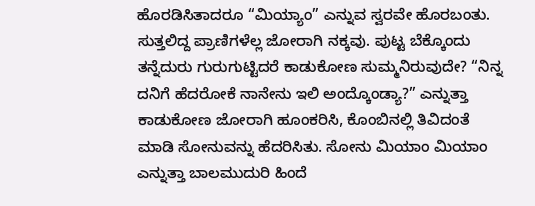ಹೊರಡಿಸಿತಾದರೂ “ಮಿಯ್ಯಾಂ” ಎನ್ನುವ ಸ್ವರವೇ ಹೊರಬಂತು. ಸುತ್ತಲಿದ್ದ ಪ್ರಾಣಿಗಳೆಲ್ಲ ಜೋರಾಗಿ ನಕ್ಕವು. ಪುಟ್ಟ ಬೆಕ್ಕೊಂದು ತನ್ನೆದುರು ಗುರುಗುಟ್ಟಿದರೆ ಕಾಡುಕೋಣ ಸುಮ್ಮನಿರುವುದೇ? “ನಿನ್ನ ದನಿಗೆ ಹೆದರೋಕೆ ನಾನೇನು ಇಲಿ ಅಂದ್ಕೊಂಡ್ಯಾ?” ಎನ್ನುತ್ತಾ ಕಾಡುಕೋಣ ಜೋರಾಗಿ ಹೂಂಕರಿಸಿ, ಕೊಂಬಿನಲ್ಲಿ ತಿವಿದಂತೆ ಮಾಡಿ ಸೋನುವನ್ನು ಹೆದರಿಸಿತು. ಸೋನು ಮಿಯಾಂ ಮಿಯಾಂ ಎನ್ನುತ್ತಾ ಬಾಲಮುದುರಿ ಹಿಂದೆ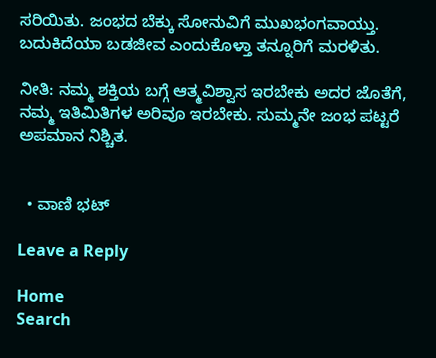ಸರಿಯಿತು. ಜಂಭದ ಬೆಕ್ಕು ಸೋನುವಿಗೆ ಮುಖಭಂಗವಾಯ್ತು. ಬದುಕಿದೆಯಾ ಬಡಜೀವ ಎಂದುಕೊಳ್ತಾ ತನ್ನೂರಿಗೆ ಮರಳಿತು.

ನೀತಿ: ನಮ್ಮ ಶಕ್ತಿಯ ಬಗ್ಗೆ ಆತ್ಮವಿಶ್ವಾಸ ಇರಬೇಕು ಅದರ ಜೊತೆಗೆ, ನಮ್ಮ ಇತಿಮಿತಿಗಳ ಅರಿವೂ ಇರಬೇಕು. ಸುಮ್ಮನೇ ಜಂಭ ಪಟ್ಟರೆ ಅಪಮಾನ ನಿಶ್ಚಿತ.


  • ವಾಣಿ ಭಟ್

Leave a Reply

Home
Search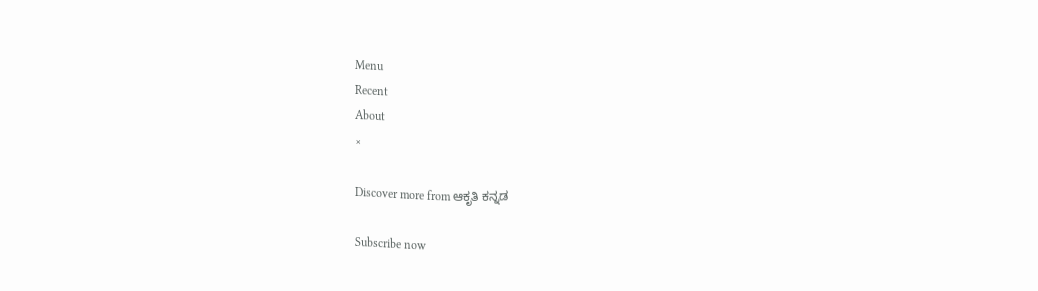Menu
Recent
About
×

Discover more from ಆಕೃತಿ ಕನ್ನಡ

Subscribe now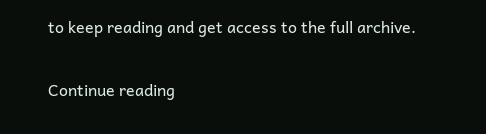to keep reading and get access to the full archive.

Continue reading